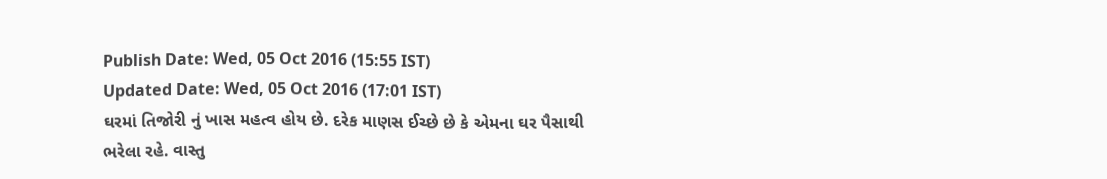Publish Date: Wed, 05 Oct 2016 (15:55 IST)
Updated Date: Wed, 05 Oct 2016 (17:01 IST)
ઘરમાં તિજોરી નું ખાસ મહત્વ હોય છે. દરેક માણસ ઈચ્છે છે કે એમના ઘર પૈસાથી ભરેલા રહે. વાસ્તુ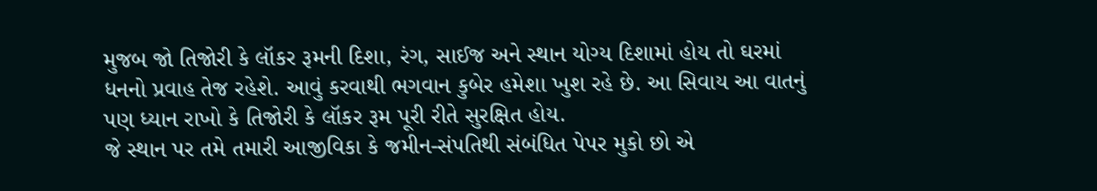મુજબ જો તિજોરી કે લૉકર રૂમની દિશા, રંગ, સાઈજ અને સ્થાન યોગ્ય દિશામાં હોય તો ઘરમાં ધનનો પ્રવાહ તેજ રહેશે. આવું કરવાથી ભગવાન કુબેર હમેશા ખુશ રહે છે. આ સિવાય આ વાતનું પણ ધ્યાન રાખો કે તિજોરી કે લૉકર રૂમ પૂરી રીતે સુરક્ષિત હોય.
જે સ્થાન પર તમે તમારી આજીવિકા કે જમીન-સંપતિથી સંબંધિત પેપર મુકો છો એ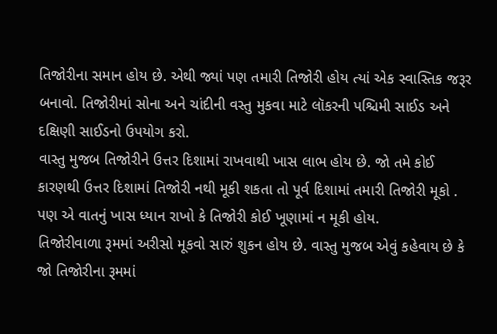તિજોરીના સમાન હોય છે. એથી જ્યાં પણ તમારી તિજોરી હોય ત્યાં એક સ્વાસ્તિક જરૂર બનાવો. તિજોરીમાં સોના અને ચાંદીની વસ્તુ મુકવા માટે લૉકરની પશ્ચિમી સાઈડ અને દક્ષિણી સાઈડનો ઉપયોગ કરો.
વાસ્તુ મુજબ તિજોરીને ઉત્તર દિશામાં રાખવાથી ખાસ લાભ હોય છે. જો તમે કોઈ કારણથી ઉત્તર દિશામાં તિજોરી નથી મૂકી શકતા તો પૂર્વ દિશામાં તમારી તિજોરી મૂકો . પણ એ વાતનું ખાસ ધ્યાન રાખો કે તિજોરી કોઈ ખૂણામાં ન મૂકી હોય.
તિજોરીવાળા રૂમમાં અરીસો મૂકવો સારું શુકન હોય છે. વાસ્તુ મુજબ એવું કહેવાય છે કે જો તિજોરીના રૂમમાં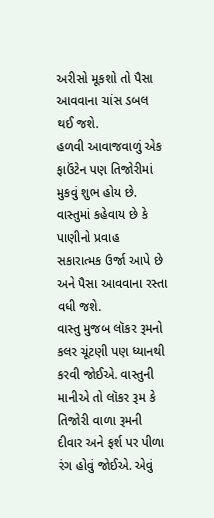અરીસો મૂકશો તો પૈસા આવવાના ચાંસ ડબલ થઈ જશે.
હળવી આવાજવાળું એક ફાઉંટેન પણ તિજોરીમાં મુકવું શુભ હોય છે. વાસ્તુમાં કહેવાય છે કે પાણીનો પ્રવાહ સકારાત્મક ઉર્જા આપે છે અને પૈસા આવવાના રસ્તા વધી જશે.
વાસ્તુ મુજબ લૉકર રૂમનો કલર ચૂંટણી પણ ધ્યાનથી કરવી જોઈએ. વાસ્તુની માનીએ તો લૉકર રૂમ કે તિજોરી વાળા રૂમની દીવાર અને ફર્શ પર પીળા રંગ હોવું જોઈએ. એવું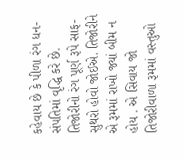કહેવાય છે કે પીળા રંગ ધન-સંપતિમાં વૃદ્ધિ કરે છે.
તિજોરીનો રંગ પૂર્ણ રૂપે સાફ-સુથરો હોવો જોઈએ. તિજોરીને એ રૂમમાં રાખો જ્યાં બીમ ન હોય . એ સિવાય જો તિજોરીવાળા રૂમમાં વસ્તુઓ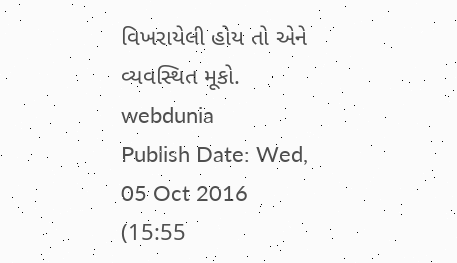વિખરાયેલી હોય તો એને વ્યવસ્થિત મૂકો.
webdunia
Publish Date: Wed, 05 Oct 2016 (15:55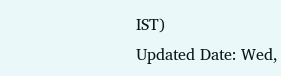IST)
Updated Date: Wed,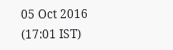05 Oct 2016 (17:01 IST)